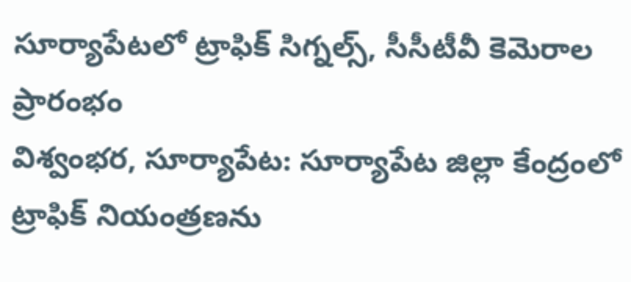సూర్యాపేటలో ట్రాఫిక్ సిగ్నల్స్, సీసీటీవీ కెమెరాల ప్రారంభం
విశ్వంభర, సూర్యాపేట: సూర్యాపేట జిల్లా కేంద్రంలో ట్రాఫిక్ నియంత్రణను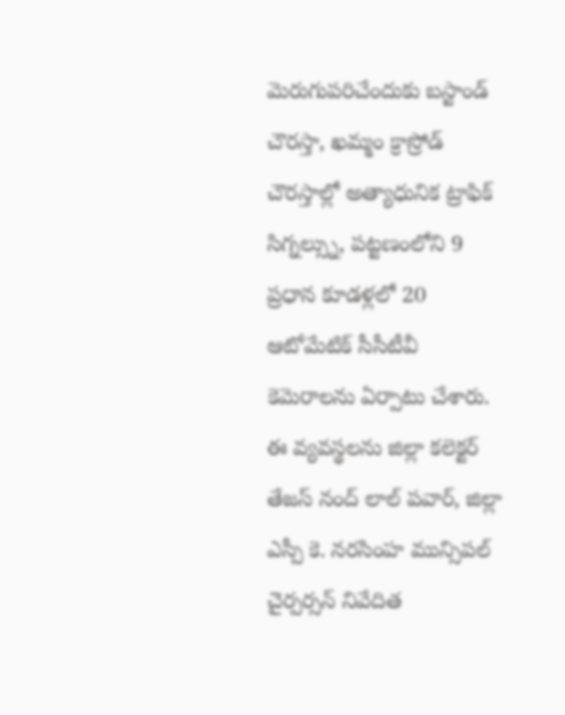మెరుగుపరిచేందుకు బస్టాండ్ చౌరస్తా, ఖమ్మం క్రాస్రోడ్ చౌరస్తాల్లో అత్యాధునిక ట్రాఫిక్ సిగ్నల్స్ను, పట్టణంలోని 9 ప్రధాన కూడళ్లలో 20 ఆటోమేటిక్ సీసీటీవీ కెమెరాలను ఏర్పాటు చేశారు. ఈ వ్యవస్థలను జిల్లా కలెక్టర్ తేజస్ నంద్ లాల్ పవార్, జిల్లా ఎస్పీ కె. నరసింహ మున్సిపల్ చైర్పర్సన్ నివేదిత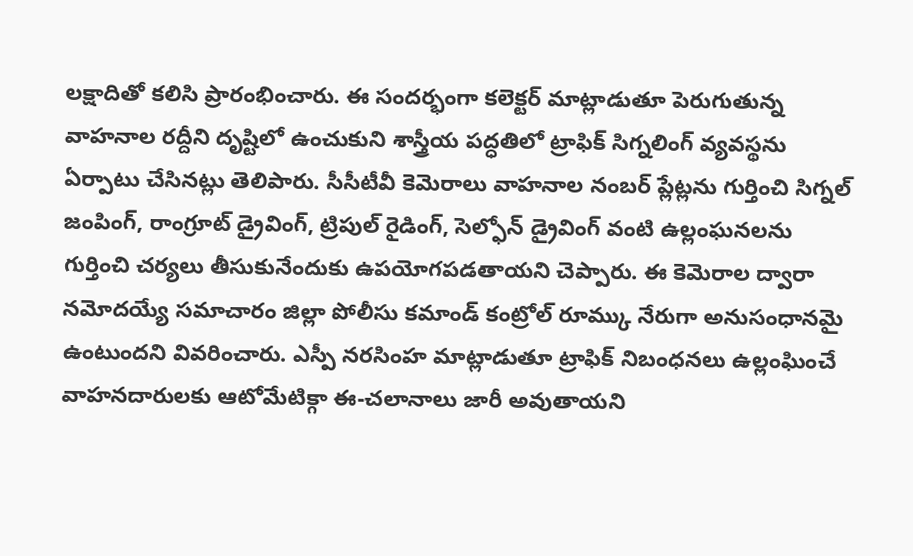లక్షాదితో కలిసి ప్రారంభించారు. ఈ సందర్భంగా కలెక్టర్ మాట్లాడుతూ పెరుగుతున్న వాహనాల రద్దీని దృష్టిలో ఉంచుకుని శాస్త్రీయ పద్ధతిలో ట్రాఫిక్ సిగ్నలింగ్ వ్యవస్థను ఏర్పాటు చేసినట్లు తెలిపారు. సీసీటీవీ కెమెరాలు వాహనాల నంబర్ ప్లేట్లను గుర్తించి సిగ్నల్ జంపింగ్, రాంగ్రూట్ డ్రైవింగ్, ట్రిపుల్ రైడింగ్, సెల్ఫోన్ డ్రైవింగ్ వంటి ఉల్లంఘనలను గుర్తించి చర్యలు తీసుకునేందుకు ఉపయోగపడతాయని చెప్పారు. ఈ కెమెరాల ద్వారా నమోదయ్యే సమాచారం జిల్లా పోలీసు కమాండ్ కంట్రోల్ రూమ్కు నేరుగా అనుసంధానమై ఉంటుందని వివరించారు. ఎస్పీ నరసింహ మాట్లాడుతూ ట్రాఫిక్ నిబంధనలు ఉల్లంఘించే వాహనదారులకు ఆటోమేటిక్గా ఈ-చలానాలు జారీ అవుతాయని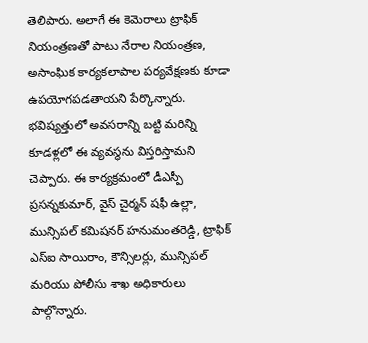తెలిపారు. అలాగే ఈ కెమెరాలు ట్రాఫిక్ నియంత్రణతో పాటు నేరాల నియంత్రణ, అసాంఘిక కార్యకలాపాల పర్యవేక్షణకు కూడా ఉపయోగపడతాయని పేర్కొన్నారు. భవిష్యత్తులో అవసరాన్ని బట్టి మరిన్ని కూడళ్లలో ఈ వ్యవస్థను విస్తరిస్తామని చెప్పారు. ఈ కార్యక్రమంలో డీఎస్పీ ప్రసన్నకుమార్, వైస్ చైర్మన్ షఫీ ఉల్లా, మున్సిపల్ కమిషనర్ హనుమంతరెడ్డి, ట్రాఫిక్ ఎస్ఐ సాయిరాం, కౌన్సిలర్లు, మున్సిపల్ మరియు పోలీసు శాఖ అధికారులు పాల్గొన్నారు.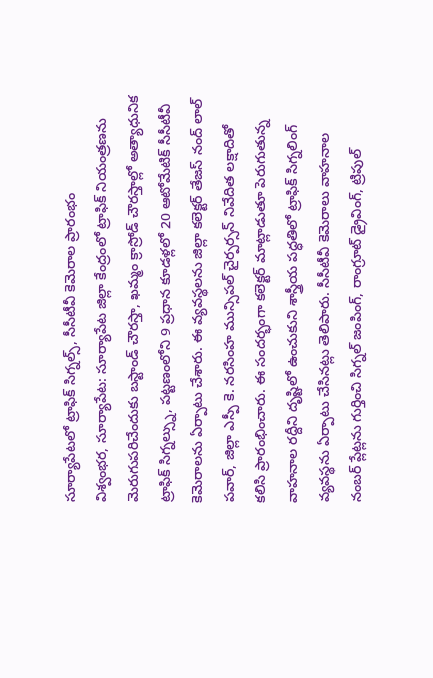సూర్యాపేటలో ట్రాఫిక్ సిగ్నల్స్, సీసీటీవీ కెమెరాల ప్రారంభం
విశ్వంభర, సూర్యాపేట: సూర్యాపేట జిల్లా కేంద్రంలో ట్రాఫిక్ నియంత్రణను మెరుగుపరిచేందుకు బస్టాండ్ చౌరస్తా, ఖమ్మం క్రాస్రోడ్ చౌరస్తాల్లో అత్యాధునిక ట్రాఫిక్ సిగ్నల్స్ను, పట్టణంలోని 9 ప్రధాన కూడళ్లలో 20 ఆటోమేటిక్ సీసీటీవీ కెమెరాలను ఏర్పాటు చేశారు. ఈ వ్యవస్థలను జిల్లా కలెక్టర్ తేజస్ నంద్ లాల్ పవార్, జిల్లా ఎస్పీ కె. నరసింహ మున్సిపల్ చైర్పర్సన్ నివేదిత లక్షాదితో కలిసి ప్రారంభించారు. ఈ సందర్భంగా కలెక్టర్ మాట్లాడుతూ పెరుగుతున్న వాహనాల రద్దీని దృష్టిలో ఉంచుకుని శాస్త్రీయ పద్ధతిలో ట్రాఫిక్ సిగ్నలింగ్ వ్యవస్థను ఏర్పాటు చేసినట్లు తెలిపారు. సీసీటీవీ కెమెరాలు వాహనాల నంబర్ ప్లేట్లను గుర్తించి సిగ్నల్ జంపింగ్, రాంగ్రూట్ డ్రైవింగ్, ట్రిపుల్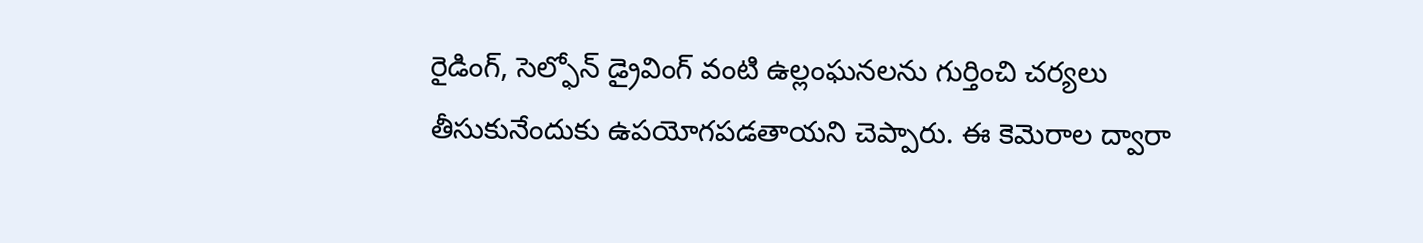రైడింగ్, సెల్ఫోన్ డ్రైవింగ్ వంటి ఉల్లంఘనలను గుర్తించి చర్యలు తీసుకునేందుకు ఉపయోగపడతాయని చెప్పారు. ఈ కెమెరాల ద్వారా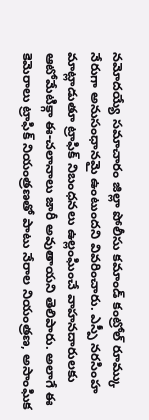నమోదయ్యే సమాచారం జిల్లా పోలీసు కమాండ్ కంట్రోల్ రూమ్కు నేరుగా అనుసంధానమై ఉంటుందని వివరించారు. ఎస్పీ నరసింహ మాట్లాడుతూ ట్రాఫిక్ నిబంధనలు ఉల్లంఘించే వాహనదారులకు ఆటోమేటిక్గా ఈ-చలానాలు జారీ అవుతాయని తెలిపారు. అలాగే ఈ కెమెరాలు ట్రాఫిక్ నియంత్రణతో పాటు నేరాల నియంత్రణ, అసాంఘిక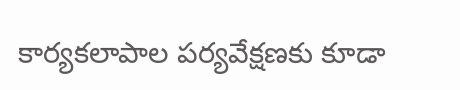కార్యకలాపాల పర్యవేక్షణకు కూడా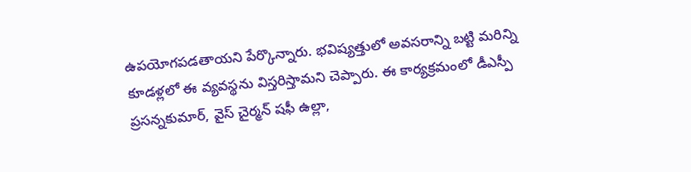ఉపయోగపడతాయని పేర్కొన్నారు. భవిష్యత్తులో అవసరాన్ని బట్టి మరిన్ని కూడళ్లలో ఈ వ్యవస్థను విస్తరిస్తామని చెప్పారు. ఈ కార్యక్రమంలో డీఎస్పీ ప్రసన్నకుమార్, వైస్ చైర్మన్ షఫీ ఉల్లా,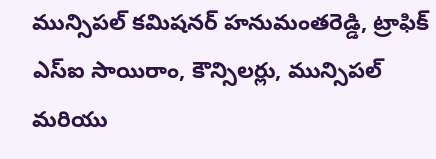మున్సిపల్ కమిషనర్ హనుమంతరెడ్డి, ట్రాఫిక్ ఎస్ఐ సాయిరాం, కౌన్సిలర్లు, మున్సిపల్ మరియు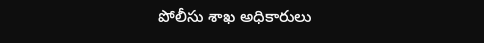పోలీసు శాఖ అధికారులు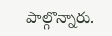పాల్గొన్నారు.